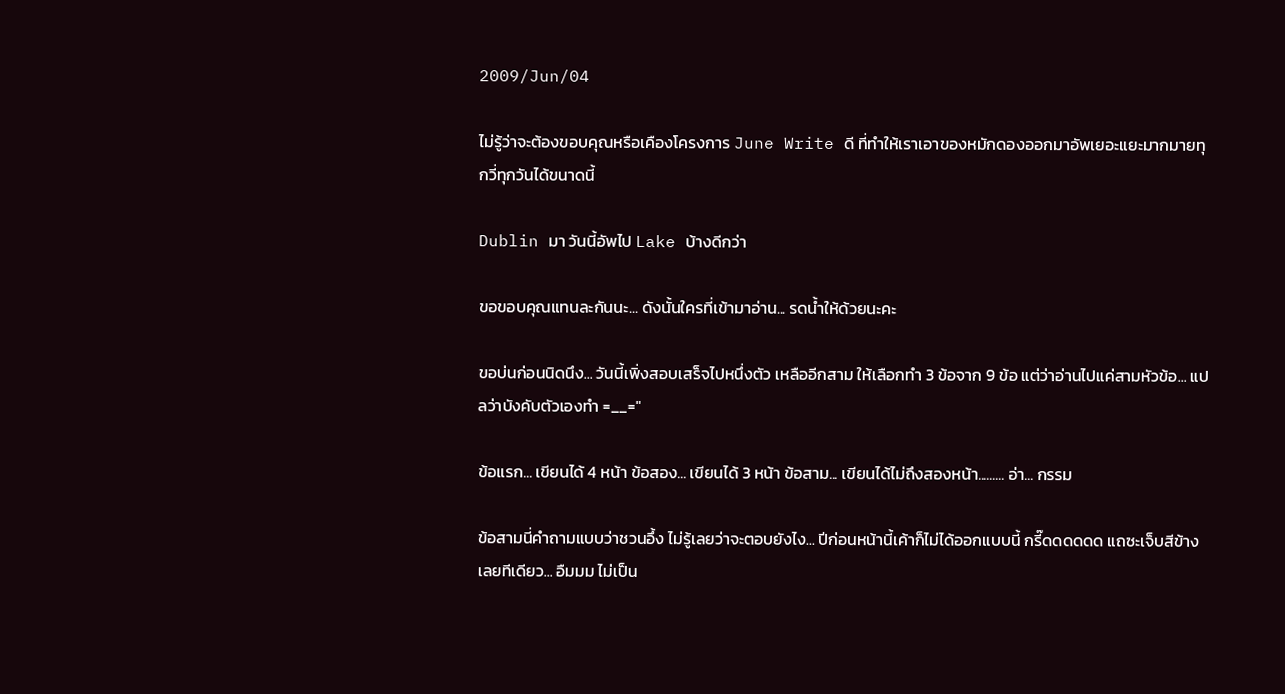2009/Jun/04

ไม่รู้ว่าจะต้องขอบคุณหรือเคืองโครงการ June Write ดี ที่ทำให้เราเอาของหมักดองออกมาอัพเยอะแยะมากมายทุกวี่ทุกวันได้ขนาดนี้

Dublin มา วันนี้อัพไป Lake บ้างดีกว่า

ขอขอบคุณแทนละกันนะ... ดังนั้นใครที่เข้ามาอ่าน... รดน้ำให้ด้วยนะคะ

ขอบ่นก่อนนิดนึง... วันนี้เพิ่งสอบเสร็จไปหนึ่งตัว เหลืออีกสาม ให้เลือกทำ 3 ข้อจาก 9 ข้อ แต่ว่าอ่านไปแค่สามหัวข้อ... แปลว่าบังคับตัวเองทำ =__="

ข้อแรก... เขียนได้ 4 หน้า ข้อสอง... เขียนได้ 3 หน้า ข้อสาม... เขียนได้ไม่ถึงสองหน้า......... อ่า... กรรม

ข้อสามนี่คำถามแบบว่าชวนอึ้ง ไม่รู้เลยว่าจะตอบยังไง... ปีก่อนหน้านี้เค้าก็ไม่ได้ออกแบบนี้ กรี๊ดดดดดด แถซะเจ็บสีข้างเลยทีเดียว... อืมมม ไม่เป็น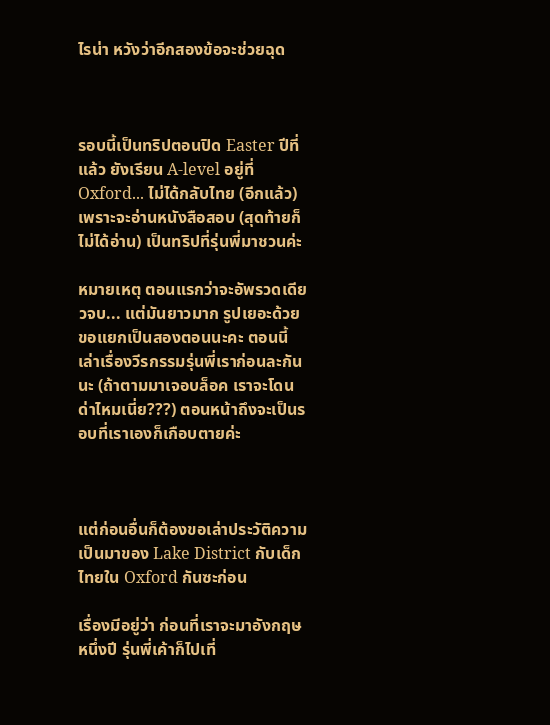ไรน่า หวังว่าอีกสองข้อจะช่วยฉุด



รอบนี้เป็นทริปตอนปิด Easter ปีที่แล้ว ยังเรียน A-level อยู่ที่ Oxford... ไม่ได้กลับไทย (อีกแล้ว) เพราะจะอ่านหนังสือสอบ (สุดท้ายก็ไม่ได้อ่าน) เป็นทริปที่รุ่นพี่มาชวนค่ะ

หมายเหตุ ตอนแรกว่าจะอัพรวดเดียวจบ... แต่มันยาวมาก รูปเยอะด้วย ขอแยกเป็นสองตอนนะคะ ตอนนี้ เล่าเรื่องวีรกรรมรุ่นพี่เราก่อนละกันนะ (ถ้าตามมาเจอบล็อค เราจะโดนด่าไหมเนี่ย???) ตอนหน้าถึงจะเป็นรอบที่เราเองก็เกือบตายค่ะ



แต่ก่อนอื่นก็ต้องขอเล่าประวัติความเป็นมาของ Lake District กับเด็กไทยใน Oxford กันซะก่อน

เรื่องมีอยู่ว่า ก่อนที่เราจะมาอังกฤษหนึ่งปี รุ่นพี่เค้าก็ไปเที่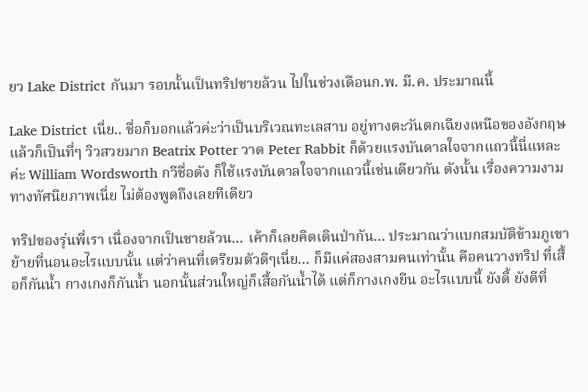ยว Lake District กันมา รอบนั้นเป็นทริปชายล้วน ไปในช่วงเดือนก.พ. มี.ค. ประมาณนี้

Lake District เนี่ย.. ชื่อก็บอกแล้วค่ะว่าเป็นบริเวณทะเลสาบ อยู่ทางตะวันตกเฉียงเหนือของอังกฤษ แล้วก็เป็นที่ๆ วิวสวยมาก Beatrix Potter วาด Peter Rabbit ก็ด้วยแรงบันดาลใจจากแถวนี้นี่แหละค่ะ William Wordsworth กวีชื่อดัง ก็ใช้แรงบันดาลใจจากแถวนี้เช่นเดียวกัน ดังนั้น เรื่องความงามทางทัศนียภาพเนี่ย ไม่ต้องพูดถึงเลยทีเดียว

ทริปของรุ่นพี่เรา เนื่องจากเป็นชายล้วน... เค้าก็เลยคิดเดินป่ากัน... ประมาณว่าแบกสมบัติข้ามภูเขาย้ายที่นอนอะไรแบบนั้น แต่ว่าคนที่เตรียมตัวดีๆเนี่ย... ก็มีแค่สองสามคนเท่านั้น คือคนวางทริป ที่เสื้อก็กันน้ำ กางเกงก็กันน้ำ นอกนั้นส่วนใหญ่ก็เสื้อกันน้ำได้ แต่ก็กางเกงยีน อะไรแบบนี้ ยังดี้ ยังดีที่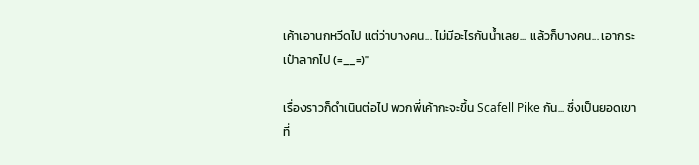เค้าเอานกหวีดไป แต่ว่าบางคน... ไม่มีอะไรกันน้ำเลย... แล้วก็บางคน... เอากระเป๋าลากไป (=__=)"

เรื่องราวก็ดำเนินต่อไป พวกพี่เค้ากะจะขึ้น Scafell Pike กัน... ซึ่งเป็นยอดเขาที่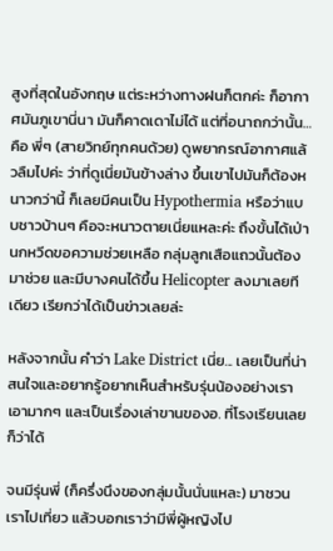สูงที่สุดในอังกฤษ แต่ระหว่างทางฝนก็ตกค่ะ ก็อากาศมันภูเขานี่นา มันก็คาดเดาไม่ได้ แต่ที่อนาถกว่านั้น... คือ พี่ๆ (สายวิทย์ทุกคนด้วย) ดูพยากรณ์อากาศแล้วลืมไปค่ะ ว่าที่ดูเนี่ยมันข้างล่าง ขึ้นเขาไปมันก็ต้องหนาวกว่านี้ ก็เลยมีคนเป็น Hypothermia หรือว่าแบบชาวบ้านๆ คือจะหนาวตายเนี่ยแหละค่ะ ถึงขั้นได้เป่านกหวีดขอความช่วยเหลือ กลุ่มลูกเสือแถวนั้นต้องมาช่วย และมีบางคนได้ขึ้น Helicopter ลงมาเลยทีเดียว เรียกว่าได้เป็นข่าวเลยล่ะ

หลังจากนั้น คำว่า Lake District เนี่ย... เลยเป็นที่น่าสนใจและอยากรู้อยากเห็นสำหรับรุ่นน้องอย่างเราเอามากๆ และเป็นเรื่องเล่าขานของอ. ที่โรงเรียนเลยก็ว่าได้

จนมีรุ่นพี่ (ก็ครึ่งนึงของกลุ่มนั้นนั่นแหละ) มาชวนเราไปเที่ยว แล้วบอกเราว่ามีพี่ผู้หญิงไป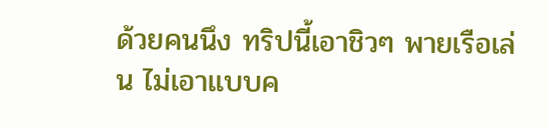ด้วยคนนึง ทริปนี้เอาชิวๆ พายเรือเล่น ไม่เอาแบบค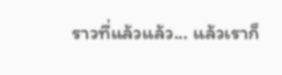ราวที่แล้วแล้ว... แล้วเราก็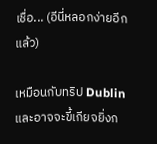เชื่อ... (อีนี่หลอกง่ายอีกแล้ว)

เหมือนกับทริป Dublin และอาจจะขี้เกียจยิ่งก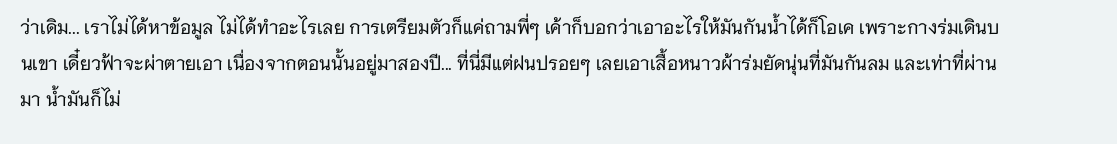ว่าเดิม... เราไม่ได้หาข้อมูล ไม่ได้ทำอะไรเลย การเตรียมตัวก็แค่ถามพี่ๆ เค้าก็บอกว่าเอาอะไรให้มันกันน้ำได้ก็โอเค เพราะกางร่มเดินบนเขา เดี๋ยวฟ้าจะผ่าตายเอา เนื่องจากตอนนั้นอยู่มาสองปี... ที่นี่มีแต่ฝนปรอยๆ เลยเอาเสื้อหนาวผ้าร่มยัดนุ่นที่มันกันลม และเท่าที่ผ่านมา น้ำมันก็ไม่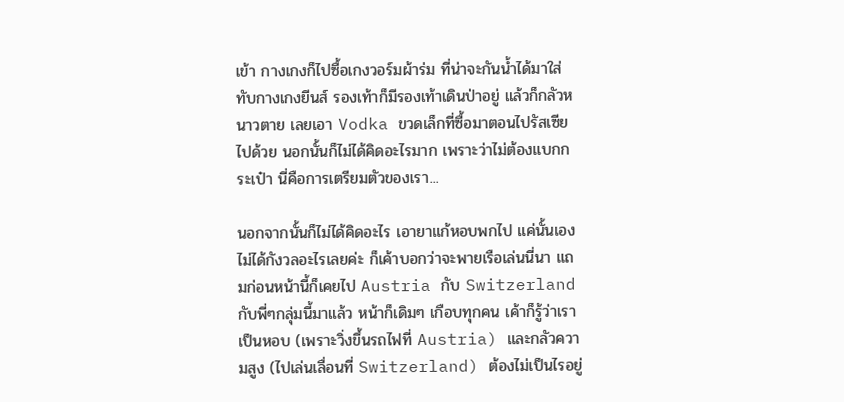เข้า กางเกงก็ไปซื้อเกงวอร์มผ้าร่ม ที่น่าจะกันน้ำได้มาใส่ทับกางเกงยีนส์ รองเท้าก็มีรองเท้าเดินป่าอยู่ แล้วก็กลัวหนาวตาย เลยเอา Vodka ขวดเล็กที่ซื้อมาตอนไปรัสเซียไปด้วย นอกนั้นก็ไม่ได้คิดอะไรมาก เพราะว่าไม่ต้องแบกกระเป๋า นี่คือการเตรียมตัวของเรา...

นอกจากนั้นก็ไม่ได้คิดอะไร เอายาแก้หอบพกไป แค่นั้นเอง ไม่ได้กังวลอะไรเลยค่ะ ก็เค้าบอกว่าจะพายเรือเล่นนี่นา แถมก่อนหน้านี้ก็เคยไป Austria กับ Switzerland กับพี่ๆกลุ่มนี้มาแล้ว หน้าก็เดิมๆ เกือบทุกคน เค้าก็รู้ว่าเราเป็นหอบ (เพราะวิ่งขึ้นรถไฟที่ Austria) และกลัวความสูง (ไปเล่นเลื่อนที่ Switzerland) ต้องไม่เป็นไรอยู่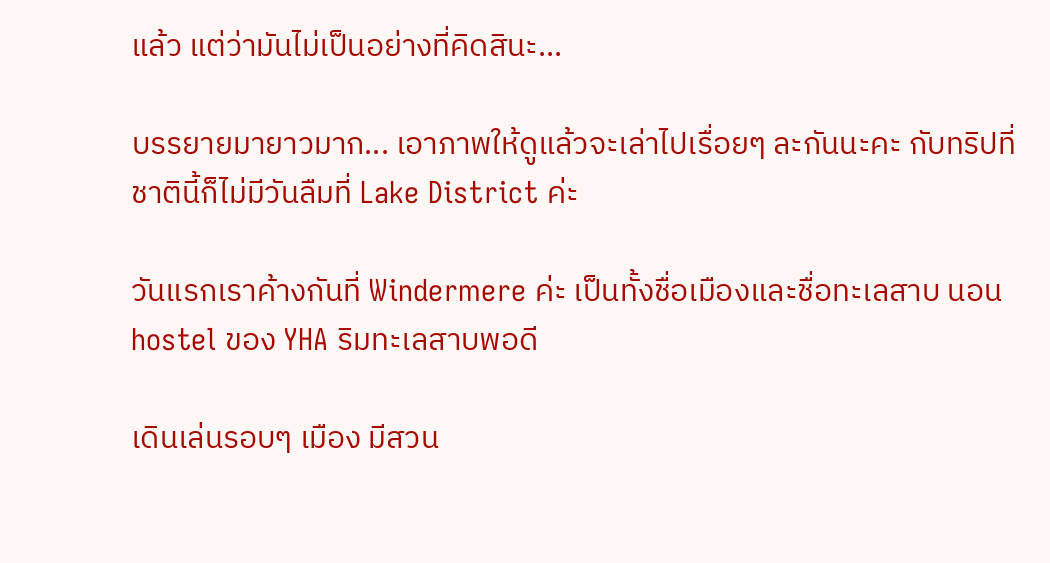แล้ว แต่ว่ามันไม่เป็นอย่างที่คิดสินะ...

บรรยายมายาวมาก... เอาภาพให้ดูแล้วจะเล่าไปเรื่อยๆ ละกันนะคะ กับทริปที่ชาตินี้ก็ไม่มีวันลืมที่ Lake District ค่ะ

วันแรกเราค้างกันที่ Windermere ค่ะ เป็นทั้งชื่อเมืองและชื่อทะเลสาบ นอน hostel ของ YHA ริมทะเลสาบพอดี

เดินเล่นรอบๆ เมือง มีสวน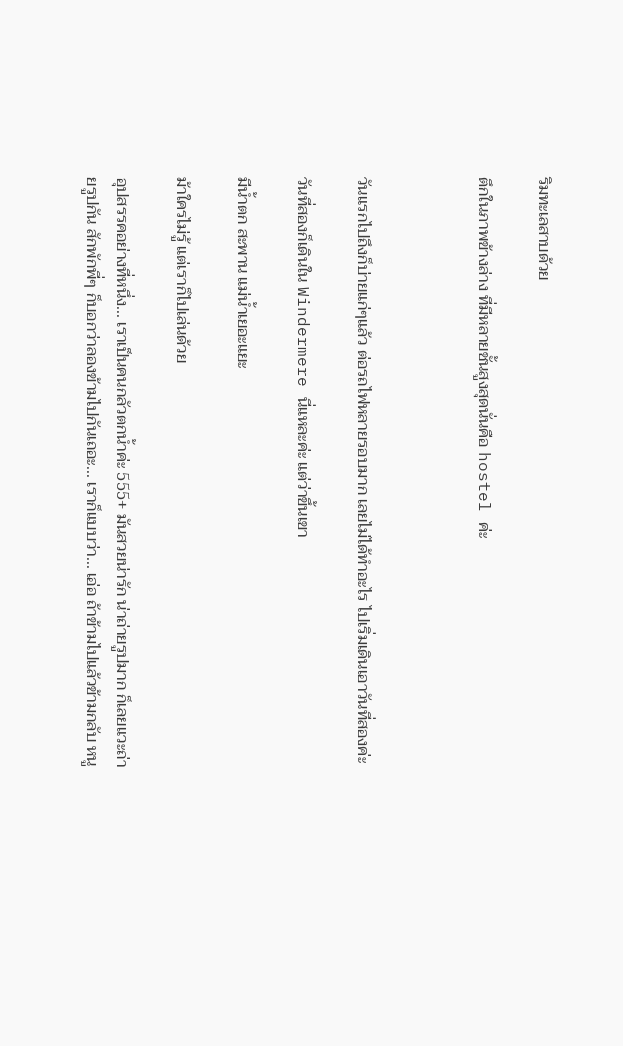ริมทะเลสาบด้วย

ตึกในภาพข้างล่าง ที่มีหลายชั้นสูงสุดนั่นคือ hostel ค่ะ



วันแรกไปถึงก็บ่ายแก่ๆแล้ว ต่อรถไฟหลายรอบมาก เลยไม่ได้ทำอะไร ไปเริ่มเดินเอาวันที่สองค่ะ

วันที่สองก็เดินใน Windermere นี่แหละค่ะ แต่ว่าขึ้นเขา

มีน้ำตก สะพาน แม่น้ำเยอะแยะ

ม้าใครไม่รู้ แต่เราก็ไปเล่นด้วย

อุปสรรคอย่างที่หนึ่ง... เราเป็นคนกลัวตกน้ำค่ะ 555+ มันสวยน่ารัก น่าถ่ายรูปมาก ก็เลยแวะถ่ายรูปกัน สักพักพี่ๆ ก็บอกว่าลองข้ามไปกันเถอะ... เราก็แบบว่า... เอ่อ ถ้าข้ามไปแล้วข้ามกลับ หนู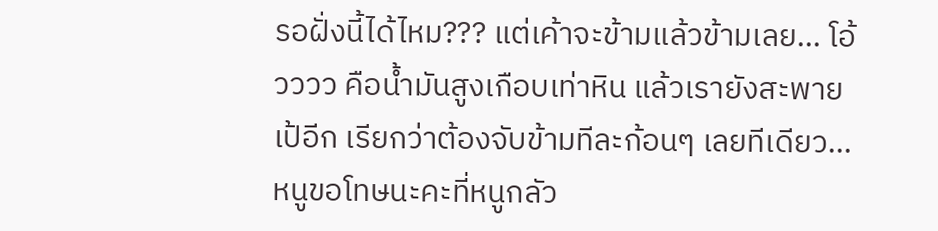รอฝั่งนี้ได้ไหม??? แต่เค้าจะข้ามแล้วข้ามเลย... โอ้วววว คือน้ำมันสูงเกือบเท่าหิน แล้วเรายังสะพายเป้อีก เรียกว่าต้องจับข้ามทีละก้อนๆ เลยทีเดียว... หนูขอโทษนะคะที่หนูกลัว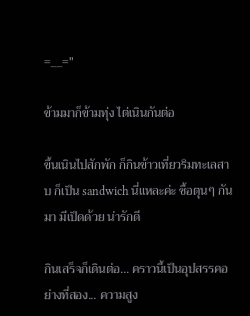=__="

ข้ามมาก็ข้ามทุ่ง ไต่เนินกันต่อ

ขึ้นเนินไปสักพัก ก็กินข้าวเที่ยวริมทะเลสาบ ก็เป็น sandwich นี่แหละค่ะ ซื้อตุนๆ กันมา มีเป็ดด้วย น่ารักดี

กินเสร็จก็เดินต่อ... คราวนี้เป็นอุปสรรคอย่างที่สอง... ความสูง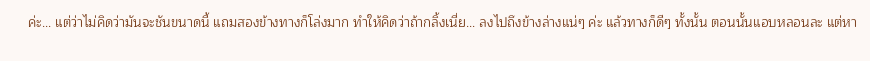ค่ะ... แต่ว่าไม่คิดว่ามันจะชันขนาดนี้ แถมสองข้างทางก็โล่งมาก ทำให้คิดว่าถ้ากลิ้งเนี่ย... ลงไปถึงข้างล่างแน่ๆ ค่ะ แล้วทางก็ดีๆ ทั้งนั้น ตอนนั้นแอบหลอนละ แต่หา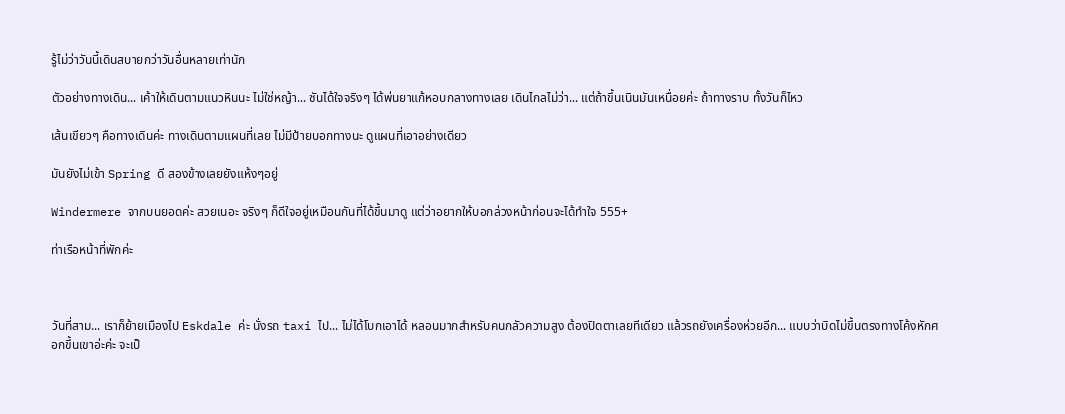รู้ไม่ว่าวันนี้เดินสบายกว่าวันอื่นหลายเท่านัก

ตัวอย่างทางเดิน... เค้าให้เดินตามแนวหินนะ ไม่ใช่หญ้า... ชันได้ใจจริงๆ ได้พ่นยาแก้หอบกลางทางเลย เดินไกลไม่ว่า... แต่ถ้าขึ้นเนินมันเหนื่อยค่ะ ถ้าทางราบ ทั้งวันก็ไหว

เส้นเขียวๆ คือทางเดินค่ะ ทางเดินตามแผนที่เลย ไม่มีป้ายบอกทางนะ ดูแผนที่เอาอย่างเดียว

มันยังไม่เข้า Spring ดี สองข้างเลยยังแห้งๆอยู่

Windermere จากบนยอดค่ะ สวยเนอะ จริงๆ ก็ดีใจอยู่เหมือนกันที่ได้ขึ้นมาดู แต่ว่าอยากให้บอกล่วงหน้าก่อนจะได้ทำใจ 555+

ท่าเรือหน้าที่พักค่ะ



วันที่สาม... เราก็ย้ายเมืองไป Eskdale ค่ะ นั่งรถ taxi ไป... ไม่ได้โบกเอาได้ หลอนมากสำหรับคนกลัวความสูง ต้องปิดตาเลยทีเดียว แล้วรถยังเครื่องห่วยอีก... แบบว่าบิดไม่ขึ้นตรงทางโค้งหักศอกขึ้นเขาอ่ะค่ะ จะเป็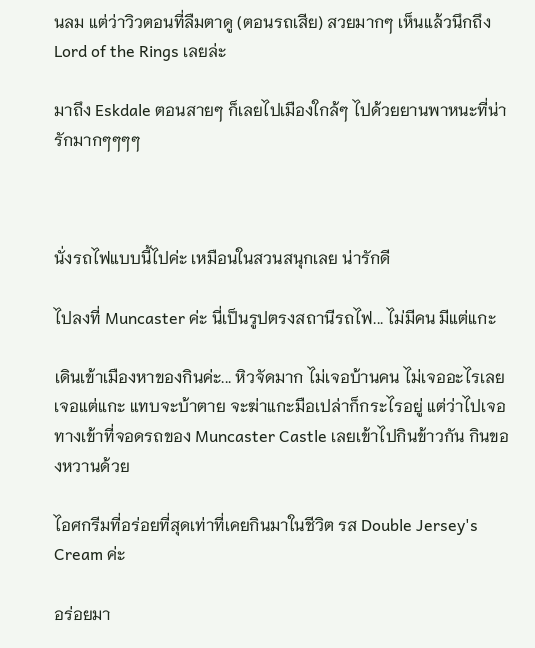นลม แต่ว่าวิวตอนที่ลืมตาดู (ตอนรถเสีย) สวยมากๆ เห็นแล้วนึกถึง Lord of the Rings เลยล่ะ

มาถึง Eskdale ตอนสายๆ ก็เลยไปเมืองใกล้ๆ ไปด้วยยานพาหนะที่น่ารักมากๆๆๆๆ



นั่งรถไฟแบบนี้ไปค่ะ เหมือนในสวนสนุกเลย น่ารักดี

ไปลงที่ Muncaster ค่ะ นี่เป็นรูปตรงสถานีรถไฟ... ไม่มีคน มีแต่แกะ

เดินเข้าเมืองหาของกินค่ะ... หิวจัดมาก ไม่เจอบ้านคน ไม่เจออะไรเลย เจอแต่แกะ แทบจะบ้าตาย จะฆ่าแกะมือเปล่าก็กระไรอยู่ แต่ว่าไปเจอทางเข้าที่จอดรถของ Muncaster Castle เลยเข้าไปกินข้าวกัน กินของหวานด้วย

ไอศกรีมที่อร่อยที่สุดเท่าที่เคยกินมาในชีวิต รส Double Jersey's Cream ค่ะ

อร่อยมา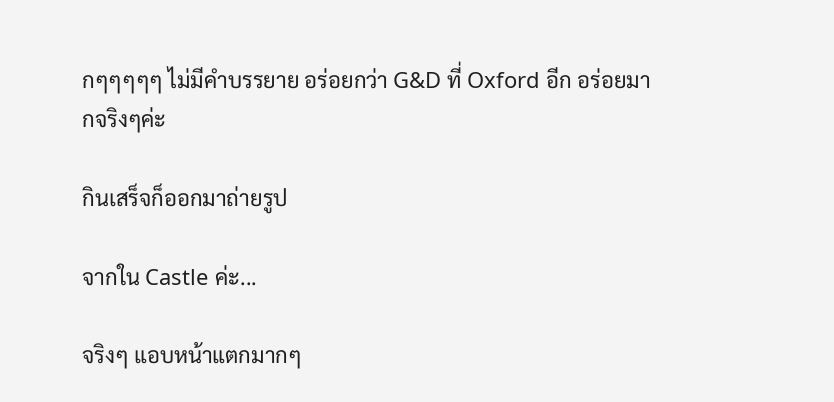กๆๆๆๆๆ ไม่มีคำบรรยาย อร่อยกว่า G&D ที่ Oxford อีก อร่อยมากจริงๆค่ะ

กินเสร็จก็ออกมาถ่ายรูป

จากใน Castle ค่ะ...

จริงๆ แอบหน้าแตกมากๆ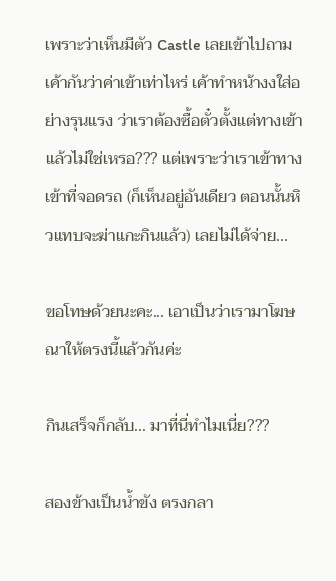เพราะว่าเห็นมีตัว Castle เลยเข้าไปถามเค้ากันว่าค่าเข้าเท่าไหร่ เค้าทำหน้างงใส่อย่างรุนแรง ว่าเราต้องซื้อตั๋วตั้งแต่ทางเข้าแล้วไม่ใช่เหรอ??? แต่เพราะว่าเราเข้าทางเข้าที่จอดรถ (ก็เห็นอยู่อันเดียว ตอนนั้นหิวแทบจะฆ่าแกะกินแล้ว) เลยไม่ได้จ่าย...

ขอโทษด้วยนะคะ... เอาเป็นว่าเรามาโฆษณาให้ตรงนี้แล้วกันค่ะ

กินเสร็จก็กลับ... มาที่นี่ทำไมเนี่ย???

สองข้างเป็นน้ำขัง ตรงกลา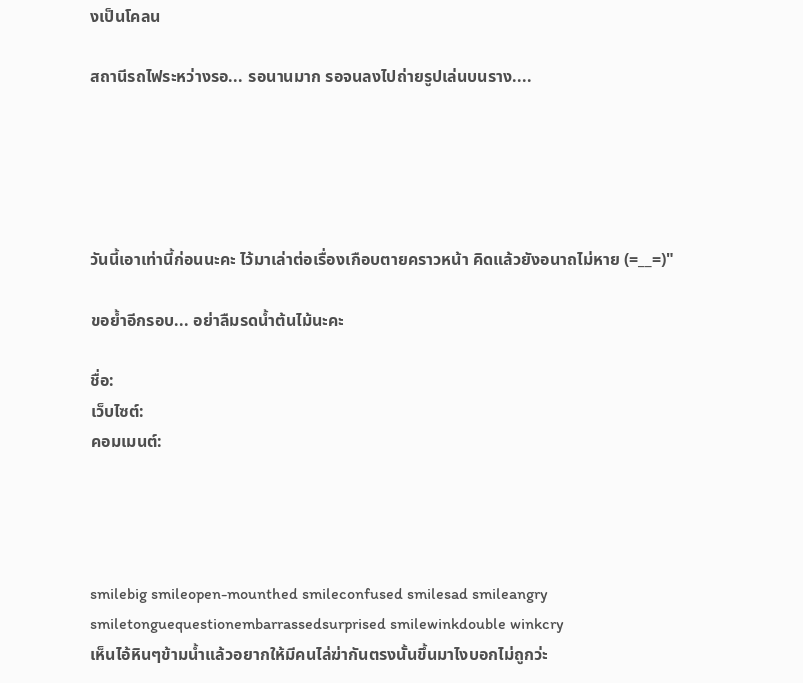งเป็นโคลน

สถานีรถไฟระหว่างรอ... รอนานมาก รอจนลงไปถ่ายรูปเล่นบนราง....





วันนี้เอาเท่านี้ก่อนนะคะ ไว้มาเล่าต่อเรื่องเกือบตายคราวหน้า คิดแล้วยังอนาถไม่หาย (=__=)"

ขอย้ำอีกรอบ... อย่าลืมรดน้ำต้นไม้นะคะ

ชื่อ:
เว็บไซต์:
คอมเมนต์:




smilebig smileopen-mounthed smileconfused smilesad smileangry smiletonguequestionembarrassedsurprised smilewinkdouble winkcry
เห็นไอ้หินๆข้ามน้ำแล้วอยากให้มีคนไล่ฆ่ากันตรงนั้นขึ้นมาไงบอกไม่ถูกว่ะ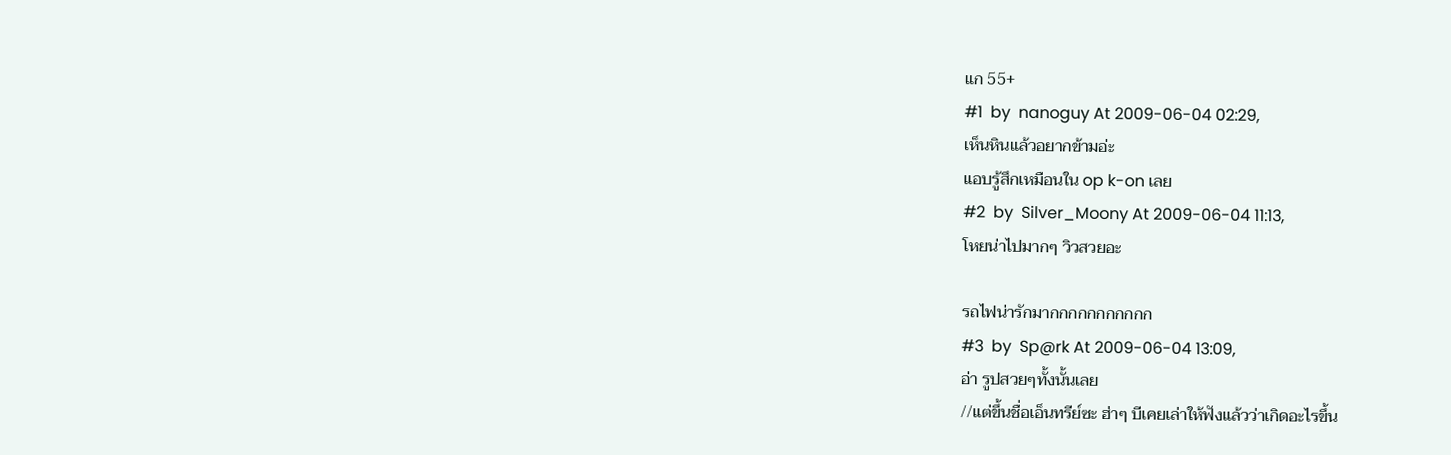แก 55+
#1  by  nanoguy At 2009-06-04 02:29,
เห็นหินแล้วอยากข้ามอ่ะ
แอบรู้สึกเหมือนใน op k-on เลย
#2  by  Silver_Moony At 2009-06-04 11:13,
โหยน่าไปมากๆ วิวสวยอะ

รถไฟน่ารักมากกกกกกกกกกก
#3  by  Sp@rk At 2009-06-04 13:09,
อ่า รูปสวยๆทั้งนั้นเลย
//แต่ขึ้นชื่อเอ็นทรีย์ซะ ฮ่าๆ บีเคยเล่าให้ฟังแล้วว่าเกิดอะไรขึ้น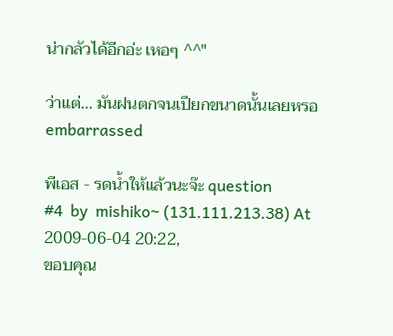น่ากลัวได้อีกอ่ะ เหอๆ ^^"

ว่าแต่... มันฝนตกจนเปียกขนาดนั้นเลยหรอ embarrassed

พีเอส - รดน้ำให้แล้วนะจ๊ะ question
#4  by  mishiko~ (131.111.213.38) At 2009-06-04 20:22,
ขอบคุณ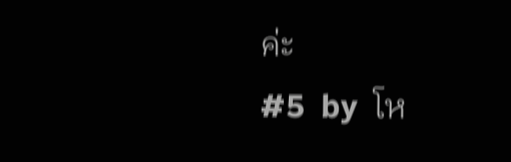ค่ะ
#5  by  โห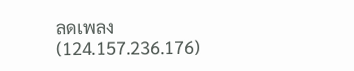ลดเพลง (124.157.236.176)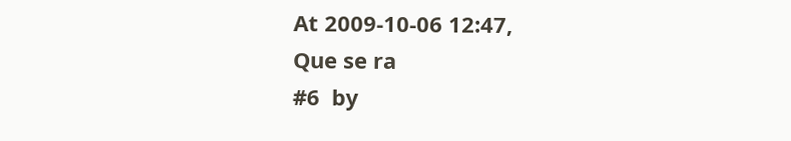At 2009-10-06 12:47,
Que se ra
#6  by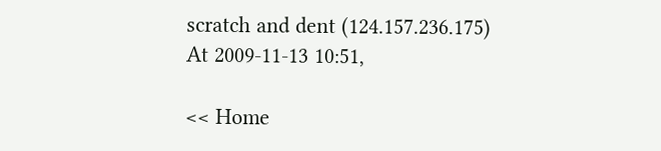scratch and dent (124.157.236.175) At 2009-11-13 10:51,

<< Home